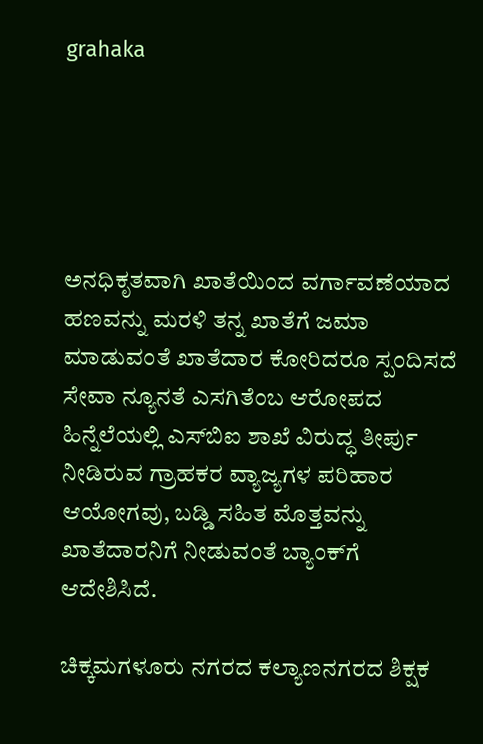grahaka





ಅನಧಿಕೃತವಾಗಿ ಖಾತೆಯಿಂದ ವರ್ಗಾವಣೆಯಾದ ಹಣವನ್ನು ಮರಳಿ ತನ್ನ ಖಾತೆಗೆ ಜಮಾ ಮಾಡುವಂತೆ ಖಾತೆದಾರ ಕೋರಿದರೂ ಸ್ಪಂದಿಸದೆ ಸೇವಾ ನ್ಯೂನತೆ ಎಸಗಿತೆಂಬ ಆರೋಪದ ಹಿನ್ನೆಲೆಯಲ್ಲಿ ಎಸ್‍ಬಿಐ ಶಾಖೆ ವಿರುದ್ಧ ತೀರ್ಪು ನೀಡಿರುವ ಗ್ರಾಹಕರ ವ್ಯಾಜ್ಯಗಳ ಪರಿಹಾರ ಆಯೋಗವು, ಬಡ್ಡಿ ಸಹಿತ ಮೊತ್ತವನ್ನು ಖಾತೆದಾರನಿಗೆ ನೀಡುವಂತೆ ಬ್ಯಾಂಕ್‍ಗೆ ಆದೇಶಿಸಿದೆ.

ಚಿಕ್ಕಮಗಳೂರು ನಗರದ ಕಲ್ಯಾಣನಗರದ ಶಿಕ್ಷಕ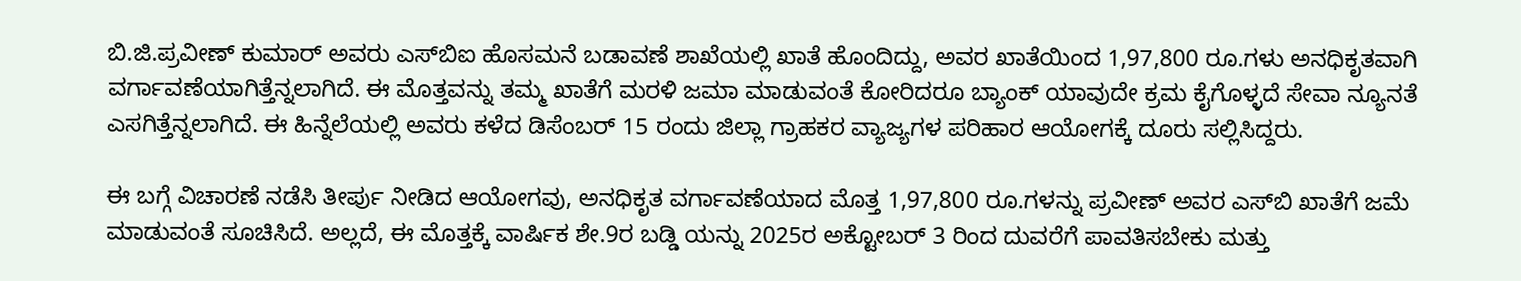ಬಿ.ಜಿ.ಪ್ರವೀಣ್ ಕುಮಾರ್ ಅವರು ಎಸ್‍ಬಿಐ ಹೊಸಮನೆ ಬಡಾವಣೆ ಶಾಖೆಯಲ್ಲಿ ಖಾತೆ ಹೊಂದಿದ್ದು, ಅವರ ಖಾತೆಯಿಂದ 1,97,800 ರೂ.ಗಳು ಅನಧಿಕೃತವಾಗಿ ವರ್ಗಾವಣೆಯಾಗಿತ್ತೆನ್ನಲಾಗಿದೆ. ಈ ಮೊತ್ತವನ್ನು ತಮ್ಮ ಖಾತೆಗೆ ಮರಳಿ ಜಮಾ ಮಾಡುವಂತೆ ಕೋರಿದರೂ ಬ್ಯಾಂಕ್ ಯಾವುದೇ ಕ್ರಮ ಕೈಗೊಳ್ಳದೆ ಸೇವಾ ನ್ಯೂನತೆ ಎಸಗಿತ್ತೆನ್ನಲಾಗಿದೆ. ಈ ಹಿನ್ನೆಲೆಯಲ್ಲಿ ಅವರು ಕಳೆದ ಡಿಸೆಂಬರ್ 15 ರಂದು ಜಿಲ್ಲಾ ಗ್ರಾಹಕರ ವ್ಯಾಜ್ಯಗಳ ಪರಿಹಾರ ಆಯೋಗಕ್ಕೆ ದೂರು ಸಲ್ಲಿಸಿದ್ದರು.

ಈ ಬಗ್ಗೆ ವಿಚಾರಣೆ ನಡೆಸಿ ತೀರ್ಪು ನೀಡಿದ ಆಯೋಗವು, ಅನಧಿಕೃತ ವರ್ಗಾವಣೆಯಾದ ಮೊತ್ತ 1,97,800 ರೂ.ಗಳನ್ನು ಪ್ರವೀಣ್ ಅವರ ಎಸ್‍ಬಿ ಖಾತೆಗೆ ಜಮೆ ಮಾಡುವಂತೆ ಸೂಚಿಸಿದೆ. ಅಲ್ಲದೆ, ಈ ಮೊತ್ತಕ್ಕೆ ವಾರ್ಷಿಕ ಶೇ.9ರ ಬಡ್ಡಿ ಯನ್ನು 2025ರ ಅಕ್ಟೋಬರ್ 3 ರಿಂದ ದುವರೆಗೆ ಪಾವತಿಸಬೇಕು ಮತ್ತು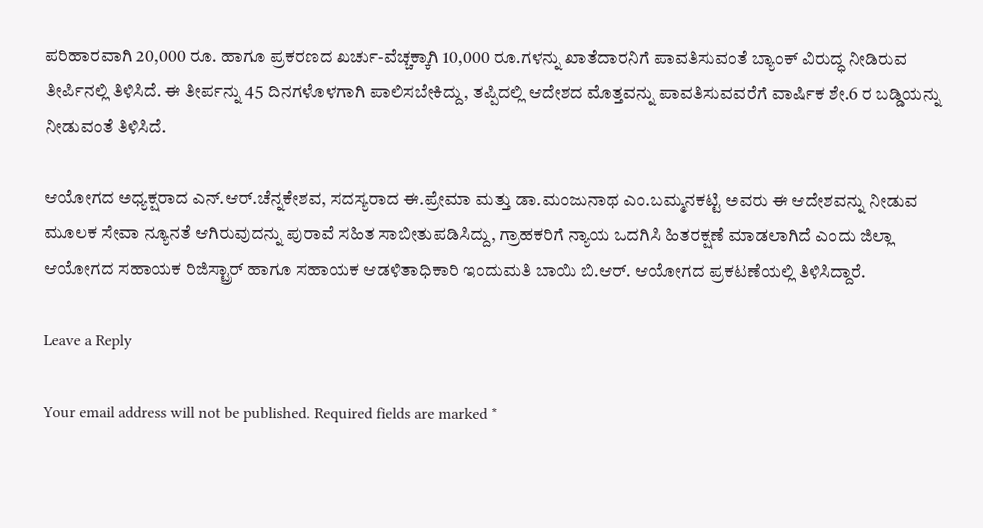ಪರಿಹಾರವಾಗಿ 20,000 ರೂ. ಹಾಗೂ ಪ್ರಕರಣದ ಖರ್ಚು-ವೆಚ್ಚಕ್ಕಾಗಿ 10,000 ರೂ.ಗಳನ್ನು ಖಾತೆದಾರನಿಗೆ ಪಾವತಿಸುವಂತೆ ಬ್ಯಾಂಕ್ ವಿರುದ್ಧ ನೀಡಿರುವ ತೀರ್ಪಿನಲ್ಲಿ ತಿಳಿಸಿದೆ. ಈ ತೀರ್ಪನ್ನು 45 ದಿನಗಳೊಳಗಾಗಿ ಪಾಲಿಸಬೇಕಿದ್ದು, ತಪ್ಪಿದಲ್ಲಿ ಆದೇಶದ ಮೊತ್ತವನ್ನು ಪಾವತಿಸುವವರೆಗೆ ವಾರ್ಷಿಕ ಶೇ.6 ರ ಬಡ್ಡಿಯನ್ನು ನೀಡುವಂತೆ ತಿಳಿಸಿದೆ.

ಆಯೋಗದ ಅಧ್ಯಕ್ಷರಾದ ಎನ್.ಆರ್.ಚೆನ್ನಕೇಶವ, ಸದಸ್ಯರಾದ ಈ.ಪ್ರೇಮಾ ಮತ್ತು ಡಾ.ಮಂಜುನಾಥ ಎಂ.ಬಮ್ಮನಕಟ್ಟಿ ಅವರು ಈ ಆದೇಶವನ್ನು ನೀಡುವ ಮೂಲಕ ಸೇವಾ ನ್ಯೂನತೆ ಆಗಿರುವುದನ್ನು ಪುರಾವೆ ಸಹಿತ ಸಾಬೀತುಪಡಿಸಿದ್ದು, ಗ್ರಾಹಕರಿಗೆ ನ್ಯಾಯ ಒದಗಿಸಿ ಹಿತರಕ್ಷಣೆ ಮಾಡಲಾಗಿದೆ ಎಂದು ಜಿಲ್ಲಾ ಆಯೋಗದ ಸಹಾಯಕ ರಿಜಿಸ್ಟ್ರಾರ್ ಹಾಗೂ ಸಹಾಯಕ ಆಡಳಿತಾಧಿಕಾರಿ ಇಂದುಮತಿ ಬಾಯಿ ಬಿ.ಆರ್. ಆಯೋಗದ ಪ್ರಕಟಣೆಯಲ್ಲಿ ತಿಳಿಸಿದ್ದಾರೆ.

Leave a Reply

Your email address will not be published. Required fields are marked *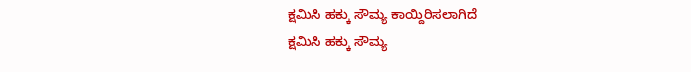ಕ್ಷಮಿಸಿ ಹಕ್ಕು ಸೌಮ್ಯ ಕಾಯ್ದಿರಿಸಲಾಗಿದೆ
ಕ್ಷಮಿಸಿ ಹಕ್ಕು ಸೌಮ್ಯ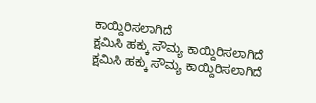ಕಾಯ್ದಿರಿಸಲಾಗಿದೆ
ಕ್ಷಮಿಸಿ ಹಕ್ಕು ಸೌಮ್ಯ ಕಾಯ್ದಿರಿಸಲಾಗಿದೆ
ಕ್ಷಮಿಸಿ ಹಕ್ಕು ಸೌಮ್ಯ ಕಾಯ್ದಿರಿಸಲಾಗಿದೆ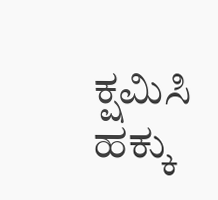ಕ್ಷಮಿಸಿ ಹಕ್ಕು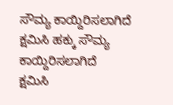ಸೌಮ್ಯ ಕಾಯ್ದಿರಿಸಲಾಗಿದೆ
ಕ್ಷಮಿಸಿ ಹಕ್ಕು ಸೌಮ್ಯ ಕಾಯ್ದಿರಿಸಲಾಗಿದೆ
ಕ್ಷಮಿಸಿ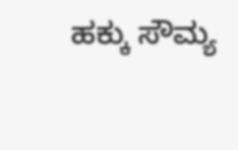ಹಕ್ಕು ಸೌಮ್ಯ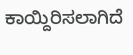ಕಾಯ್ದಿರಿಸಲಾಗಿದೆ